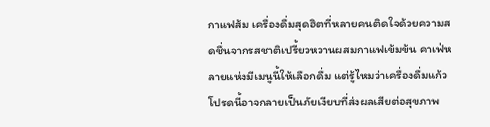กาแฟส้ม เครื่องดื่มสุดฮิตที่หลายคนติดใจด้วยความสดชื่นจากรสชาติเปรี้ยวหวานผสมกาแฟเข้มข้น คาเฟ่หลายแห่งมีเมนูนี้ให้เลือกดื่ม แต่รู้ไหมว่าเครื่องดื่มแก้วโปรดนี้อาจกลายเป็นภัยเงียบที่ส่งผลเสียต่อสุขภาพ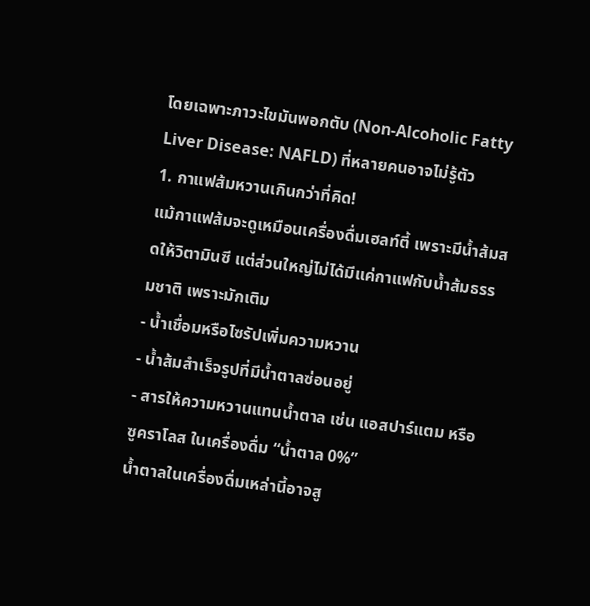โดยเฉพาะภาวะไขมันพอกตับ (Non-Alcoholic Fatty Liver Disease: NAFLD) ที่หลายคนอาจไม่รู้ตัว
1. กาแฟส้มหวานเกินกว่าที่คิด!
แม้กาแฟส้มจะดูเหมือนเครื่องดื่มเฮลท์ตี้ เพราะมีน้ำส้มสดให้วิตามินซี แต่ส่วนใหญ่ไม่ได้มีแค่กาแฟกับน้ำส้มธรรมชาติ เพราะมักเติม
- น้ำเชื่อมหรือไซรัปเพิ่มความหวาน
- น้ำส้มสำเร็จรูปที่มีน้ำตาลซ่อนอยู่
- สารให้ความหวานแทนน้ำตาล เช่น แอสปาร์แตม หรือ ซูคราโลส ในเครื่องดื่ม “น้ำตาล 0%”
น้ำตาลในเครื่องดื่มเหล่านี้อาจสู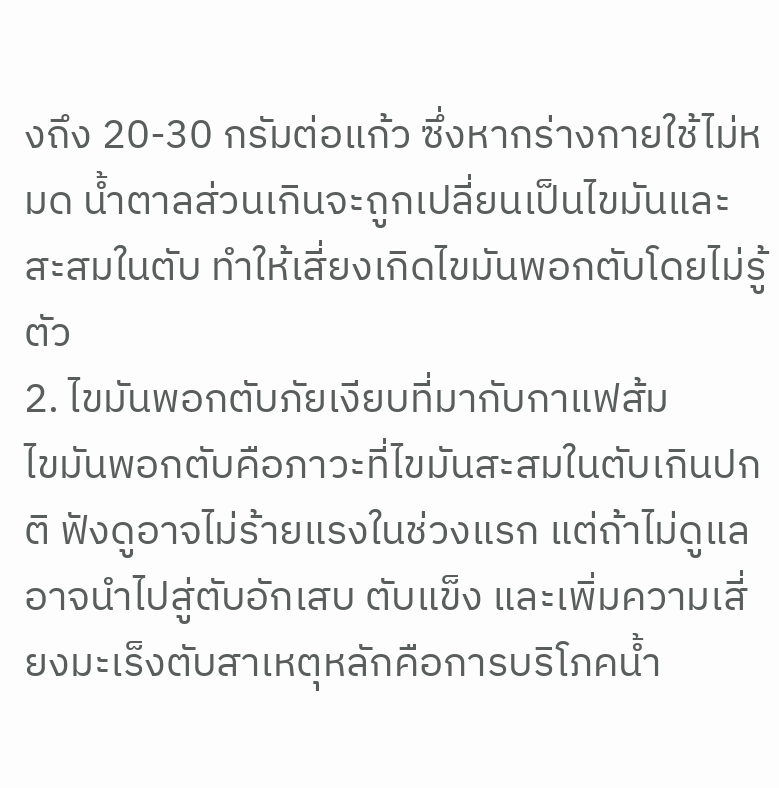งถึง 20-30 กรัมต่อแก้ว ซึ่งหากร่างกายใช้ไม่หมด น้ำตาลส่วนเกินจะถูกเปลี่ยนเป็นไขมันและสะสมในตับ ทำให้เสี่ยงเกิดไขมันพอกตับโดยไม่รู้ตัว
2. ไขมันพอกตับภัยเงียบที่มากับกาแฟส้ม
ไขมันพอกตับคือภาวะที่ไขมันสะสมในตับเกินปกติ ฟังดูอาจไม่ร้ายแรงในช่วงแรก แต่ถ้าไม่ดูแลอาจนำไปสู่ตับอักเสบ ตับแข็ง และเพิ่มความเสี่ยงมะเร็งตับสาเหตุหลักคือการบริโภคน้ำ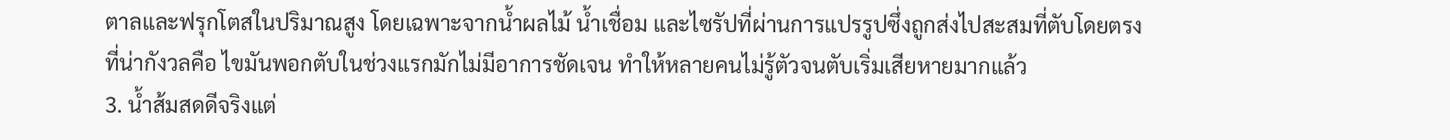ตาลและฟรุกโตสในปริมาณสูง โดยเฉพาะจากน้ำผลไม้ น้ำเชื่อม และไซรัปที่ผ่านการแปรรูปซึ่งถูกส่งไปสะสมที่ตับโดยตรง ที่น่ากังวลคือ ไขมันพอกตับในช่วงแรกมักไม่มีอาการชัดเจน ทำให้หลายคนไม่รู้ตัวจนตับเริ่มเสียหายมากแล้ว
3. น้ำส้มสดดีจริงแต่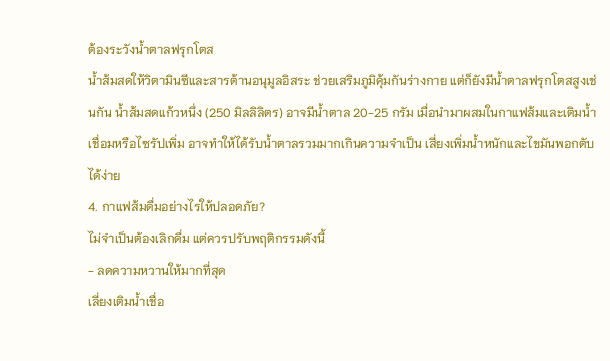ต้องระวังน้ำตาลฟรุกโตส
น้ำส้มสดให้วิตามินซีและสารต้านอนุมูลอิสระ ช่วยเสริมภูมิคุ้มกันร่างกาย แต่ก็ยังมีน้ำตาลฟรุกโตสสูงเช่นกัน น้ำส้มสดแก้วหนึ่ง (250 มิลลิลิตร) อาจมีน้ำตาล 20-25 กรัม เมื่อนำมาผสมในกาแฟส้มและเติมน้ำเชื่อมหรือไซรัปเพิ่ม อาจทำให้ได้รับน้ำตาลรวมมากเกินความจำเป็น เสี่ยงเพิ่มน้ำหนักและไขมันพอกตับได้ง่าย
4. กาแฟส้มดื่มอย่างไรให้ปลอดภัย?
ไม่จำเป็นต้องเลิกดื่ม แต่ควรปรับพฤติกรรมดังนี้
- ลดความหวานให้มากที่สุด
เลี่ยงเติมน้ำเชื่อ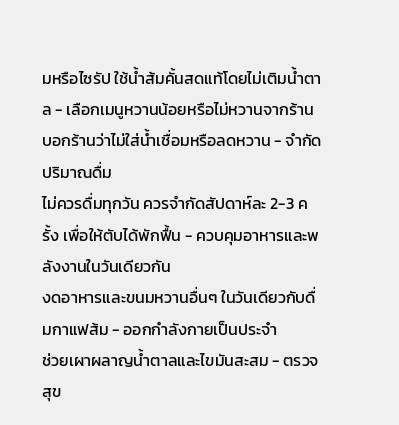มหรือไซรัป ใช้น้ำส้มคั้นสดแท้โดยไม่เติมน้ำตาล - เลือกเมนูหวานน้อยหรือไม่หวานจากร้าน
บอกร้านว่าไม่ใส่น้ำเชื่อมหรือลดหวาน - จำกัดปริมาณดื่ม
ไม่ควรดื่มทุกวัน ควรจำกัดสัปดาห์ละ 2-3 ครั้ง เพื่อให้ตับได้พักฟื้น - ควบคุมอาหารและพลังงานในวันเดียวกัน
งดอาหารและขนมหวานอื่นๆ ในวันเดียวกับดื่มกาแฟส้ม - ออกกำลังกายเป็นประจำ
ช่วยเผาผลาญน้ำตาลและไขมันสะสม - ตรวจสุข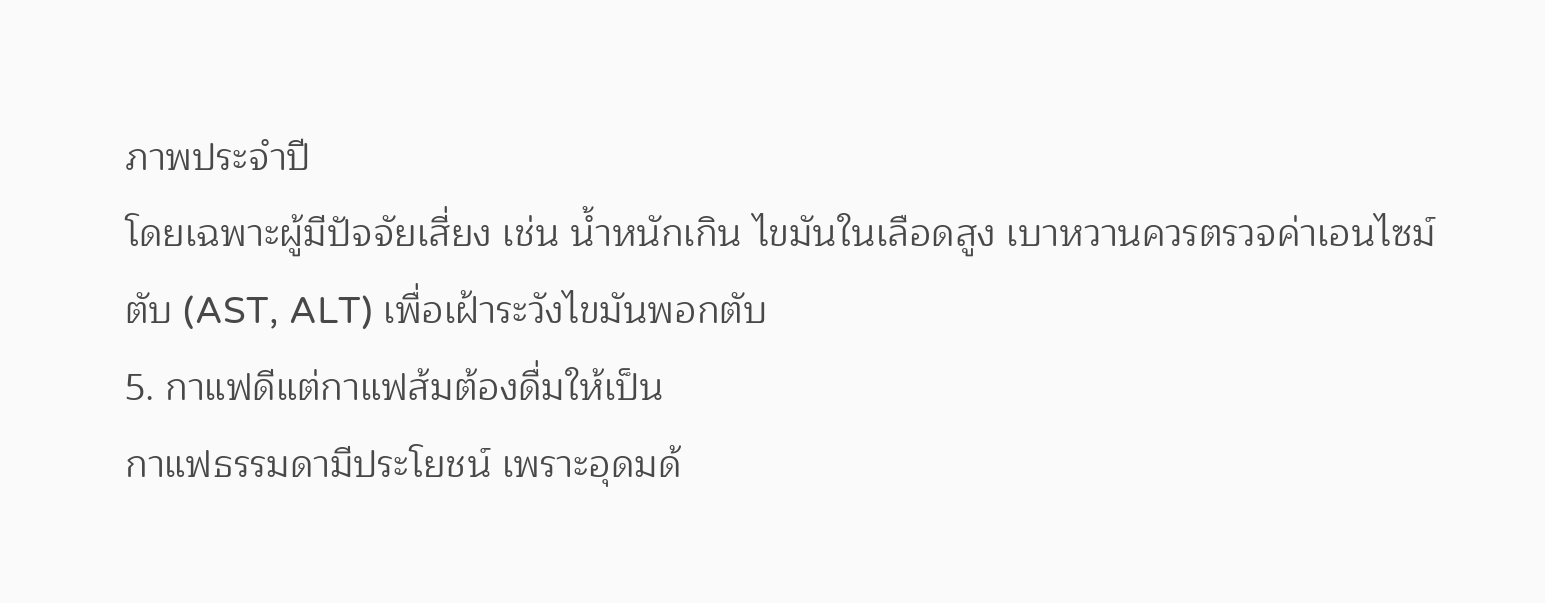ภาพประจำปี
โดยเฉพาะผู้มีปัจจัยเสี่ยง เช่น น้ำหนักเกิน ไขมันในเลือดสูง เบาหวานควรตรวจค่าเอนไซม์ตับ (AST, ALT) เพื่อเฝ้าระวังไขมันพอกตับ
5. กาแฟดีแต่กาแฟส้มต้องดื่มให้เป็น
กาแฟธรรมดามีประโยชน์ เพราะอุดมด้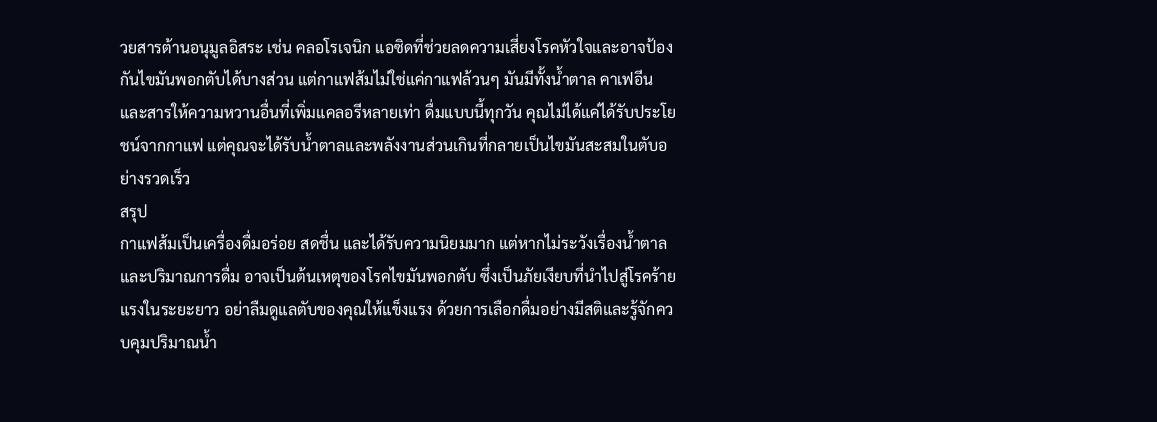วยสารต้านอนุมูลอิสระ เช่น คลอโรเจนิก แอซิดที่ช่วยลดความเสี่ยงโรคหัวใจและอาจป้องกันไขมันพอกตับได้บางส่วน แต่กาแฟส้มไม่ใช่แค่กาแฟล้วนๆ มันมีทั้งน้ำตาล คาเฟอีน และสารให้ความหวานอื่นที่เพิ่มแคลอรีหลายเท่า ดื่มแบบนี้ทุกวัน คุณไม่ได้แค่ได้รับประโยชน์จากกาแฟ แต่คุณจะได้รับน้ำตาลและพลังงานส่วนเกินที่กลายเป็นไขมันสะสมในตับอย่างรวดเร็ว
สรุป
กาแฟส้มเป็นเครื่องดื่มอร่อย สดชื่น และได้รับความนิยมมาก แต่หากไม่ระวังเรื่องน้ำตาลและปริมาณการดื่ม อาจเป็นต้นเหตุของโรคไขมันพอกตับ ซึ่งเป็นภัยเงียบที่นำไปสู่โรคร้ายแรงในระยะยาว อย่าลืมดูแลตับของคุณให้แข็งแรง ด้วยการเลือกดื่มอย่างมีสติและรู้จักควบคุมปริมาณน้ำ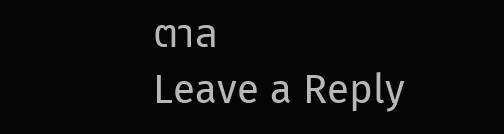ตาล
Leave a Reply